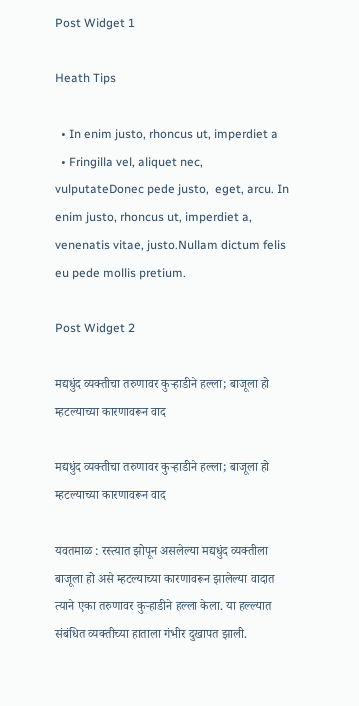Post Widget 1

Heath Tips

  • In enim justo, rhoncus ut, imperdiet a
  • Fringilla vel, aliquet nec, vulputateDonec pede justo,  eget, arcu. In enim justo, rhoncus ut, imperdiet a, venenatis vitae, justo.Nullam dictum felis eu pede mollis pretium.

Post Widget 2

मद्यधुंद व्यक्तीचा तरुणावर कुऱ्हाडीने हल्ला; बाजूला हो म्हटल्याच्या कारणावरून वाद

मद्यधुंद व्यक्तीचा तरुणावर कुऱ्हाडीने हल्ला; बाजूला हो म्हटल्याच्या कारणावरून वाद

यवतमाळ : रस्त्यात झोपून असलेल्या मद्यधुंद व्यक्तीला बाजूला हो असे म्हटल्याच्या कारणावरून झालेल्या वादात त्याने एका तरुणावर कुऱ्हाडीने हल्ला केला. या हल्ल्यात संबंधित व्यक्तीच्या हाताला गंभीर दुखापत झाली.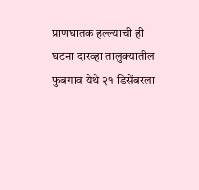प्राणघातक हल्ल्याची ही घटना दारव्हा तालुक्यातील फुबगाव येथे २१ डिसेंबरला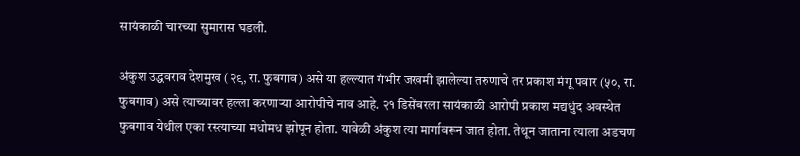सायंकाळी चारच्या सुमारास घडली.

अंकुश उद्धवराव देशमुख (२९, रा. फुबगाव) असे या हल्ल्यात गंभीर जखमी झालेल्या तरुणाचे तर प्रकाश मंगू पवार (५०, रा. फुबगाव) असे त्याच्यावर हल्ला करणाऱ्या आरोपीचे नाव आहे. २१ डिसेंबरला सायंकाळी आरोपी प्रकाश मद्यधुंद अवस्थेत फुबगाव येथील एका रस्त्याच्या मधोमध झोपून होता. यावेळी अंकुश त्या मार्गावरून जात होता. तेथून जाताना त्याला अडचण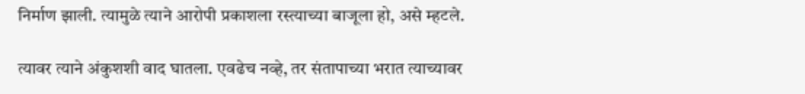निर्माण झाली. त्यामुळे त्याने आरोपी प्रकाशला रस्त्याच्या बाजूला हो, असे म्हटले.

त्यावर त्याने अंकुशशी वाद घातला. एवढेच नव्हे, तर संतापाच्या भरात त्याच्यावर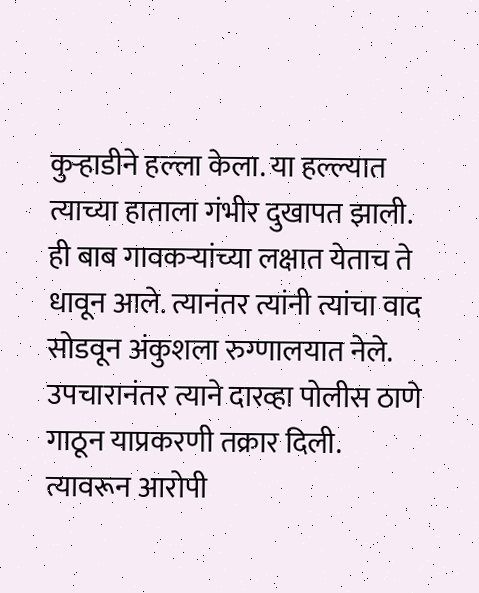कुऱ्हाडीने हल्ला केला. या हल्ल्यात त्याच्या हाताला गंभीर दुखापत झाली. ही बाब गावकऱ्यांच्या लक्षात येताच ते धावून आले. त्यानंतर त्यांनी त्यांचा वाद सोडवून अंकुशला रुग्णालयात नेले. उपचारानंतर त्याने दारव्हा पोलीस ठाणे गाठून याप्रकरणी तक्रार दिली. त्यावरून आरोपी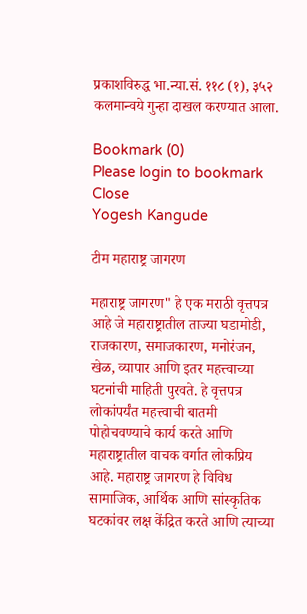प्रकाशविरुद्ध भा.न्या.सं. ११८ (१), ३५२ कलमान्वये गुन्हा दाखल करण्यात आला.

Bookmark (0)
Please login to bookmark Close
Yogesh Kangude

टीम महाराष्ट्र जागरण

महाराष्ट्र जागरण" हे एक मराठी वृत्तपत्र आहे जे महाराष्ट्रातील ताज्या घडामोडी, राजकारण, समाजकारण, मनोरंजन, खेळ, व्यापार आणि इतर महत्त्वाच्या घटनांची माहिती पुरवते. हे वृत्तपत्र लोकांपर्यंत महत्त्वाची बातमी पोहोचवण्याचे कार्य करते आणि महाराष्ट्रातील वाचक वर्गात लोकप्रिय आहे. महाराष्ट्र जागरण हे विविध सामाजिक, आर्थिक आणि सांस्कृतिक घटकांवर लक्ष केंद्रित करते आणि त्याच्या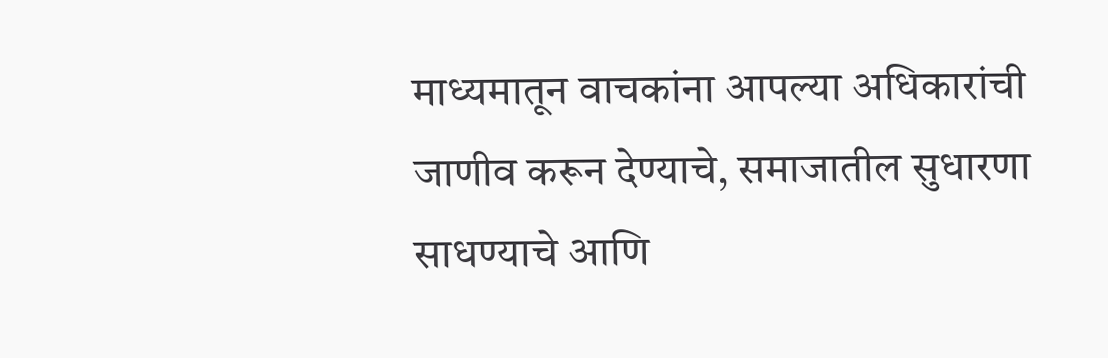माध्यमातून वाचकांना आपल्या अधिकारांची जाणीव करून देण्याचे, समाजातील सुधारणा साधण्याचे आणि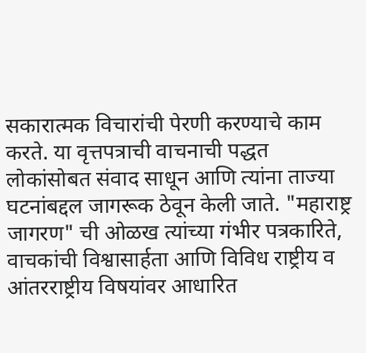सकारात्मक विचारांची पेरणी करण्याचे काम करते. या वृत्तपत्राची वाचनाची पद्धत लोकांसोबत संवाद साधून आणि त्यांना ताज्या घटनांबद्दल जागरूक ठेवून केली जाते. "महाराष्ट्र जागरण" ची ओळख त्यांच्या गंभीर पत्रकारिते, वाचकांची विश्वासार्हता आणि विविध राष्ट्रीय व आंतरराष्ट्रीय विषयांवर आधारित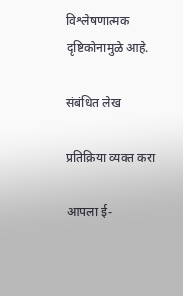विश्लेषणात्मक दृष्टिकोनामुळे आहे.

संबंधित लेख

प्रतिक्रिया व्यक्त करा

आपला ई-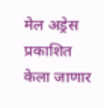मेल अड्रेस प्रकाशित केला जाणार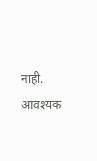नाही. आवश्यक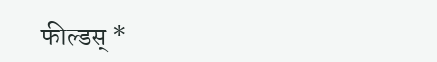फील्डस् *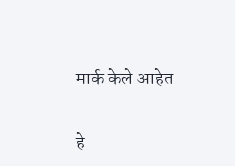मार्क केले आहेत

हे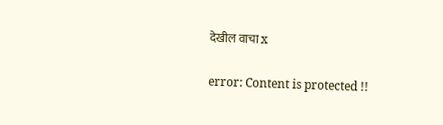देखील वाचा x

error: Content is protected !!